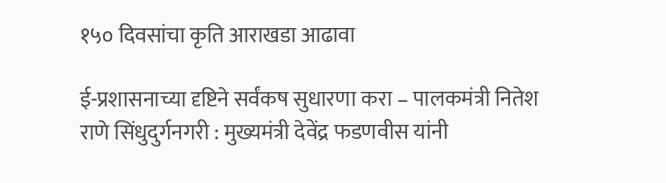१५० दिवसांचा कृति आराखडा आढावा

ई-प्रशासनाच्या दृष्टिने सर्वंकष सुधारणा करा – पालकमंत्री नितेश राणे सिंधुदुर्गनगरी : मुख्यमंत्री देवेंद्र फडणवीस यांनी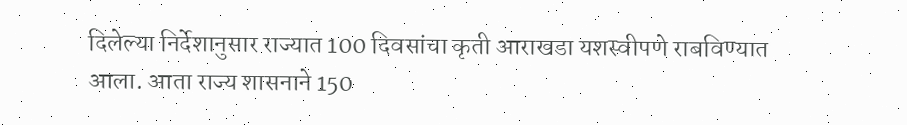दिलेल्या निर्देशानुसार राज्यात 100 दिवसांचा कृती आराखडा यशस्वीपणे राबविण्यात आला. आता राज्य शासनाने 150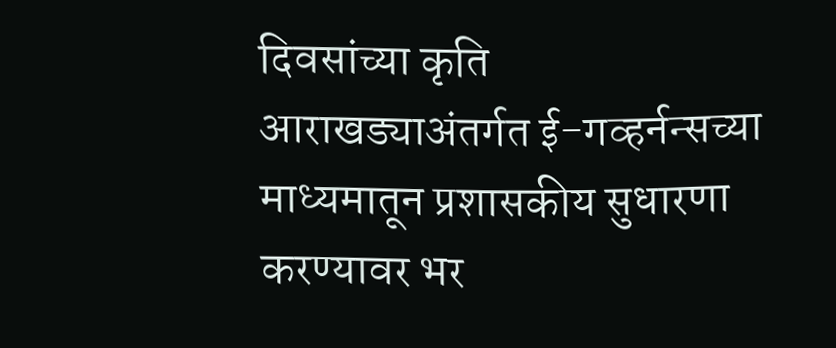दिवसांच्या कृति आराखड्याअंतर्गत ई-गव्हर्नन्सच्या माध्यमातून प्रशासकीय सुधारणा करण्यावर भर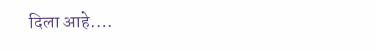दिला आहे.…